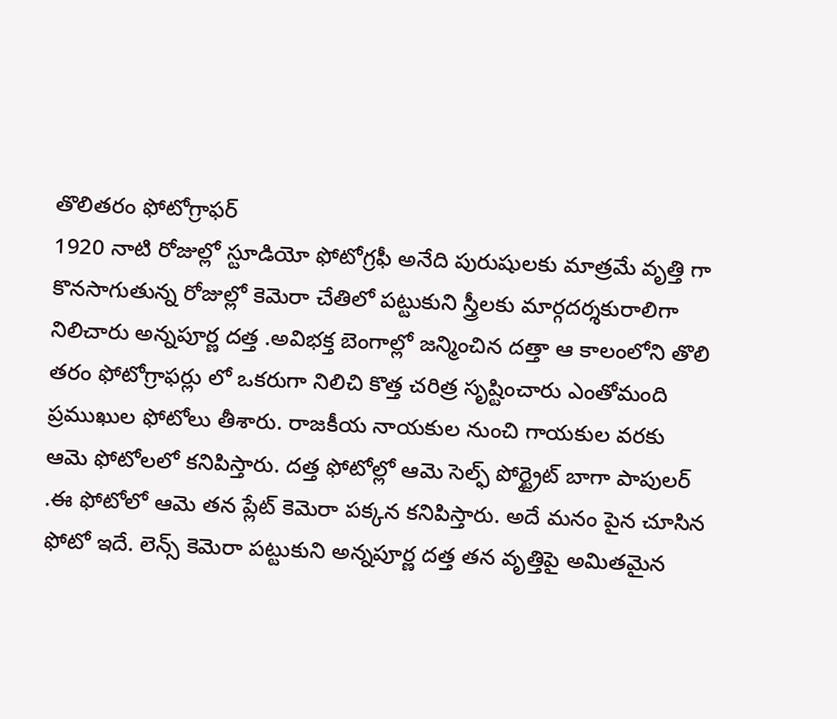తొలితరం ఫోటోగ్రాఫర్
1920 నాటి రోజుల్లో స్టూడియో ఫోటోగ్రఫీ అనేది పురుషులకు మాత్రమే వృత్తి గా కొనసాగుతున్న రోజుల్లో కెమెరా చేతిలో పట్టుకుని స్త్రీలకు మార్గదర్శకురాలిగా నిలిచారు అన్నపూర్ణ దత్త .అవిభక్త బెంగాల్లో జన్మించిన దత్తా ఆ కాలంలోని తొలి తరం ఫోటోగ్రాఫర్లు లో ఒకరుగా నిలిచి కొత్త చరిత్ర సృష్టించారు ఎంతోమంది ప్రముఖుల ఫోటోలు తీశారు. రాజకీయ నాయకుల నుంచి గాయకుల వరకు ఆమె ఫోటోలలో కనిపిస్తారు. దత్త ఫోటోల్లో ఆమె సెల్ఫ్ పోర్ట్రైట్ బాగా పాపులర్ .ఈ ఫోటోలో ఆమె తన ప్లేట్ కెమెరా పక్కన కనిపిస్తారు. అదే మనం పైన చూసిన ఫోటో ఇదే. లెన్స్ కెమెరా పట్టుకుని అన్నపూర్ణ దత్త తన వృత్తిపై అమితమైన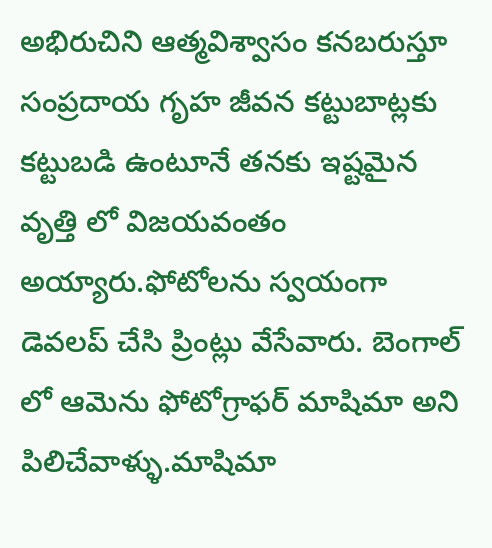అభిరుచిని ఆత్మవిశ్వాసం కనబరుస్తూ సంప్రదాయ గృహ జీవన కట్టుబాట్లకు కట్టుబడి ఉంటూనే తనకు ఇష్టమైన వృత్తి లో విజయవంతం అయ్యారు.ఫోటోలను స్వయంగా డెవలప్ చేసి ప్రింట్లు వేసేవారు. బెంగాల్ లో ఆమెను ఫోటోగ్రాఫర్ మాషిమా అని పిలిచేవాళ్ళు.మాషిమా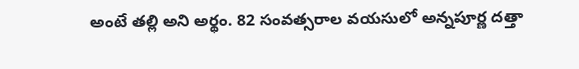అంటే తల్లి అని అర్థం. 82 సంవత్సరాల వయసులో అన్నపూర్ణ దత్తా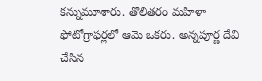కన్నుమూశారు. తొలితరం మహిళా ఫోటోగ్రాఫర్లలో ఆమె ఒకరు. అన్నపూర్ణ దేవి చేసిన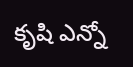కృషి ఎన్నో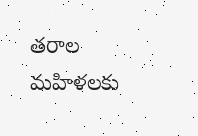తరాల మహిళలకు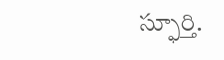స్ఫూర్తి.